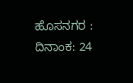ಹೊಸನಗರ : ದಿನಾಂಕ: 24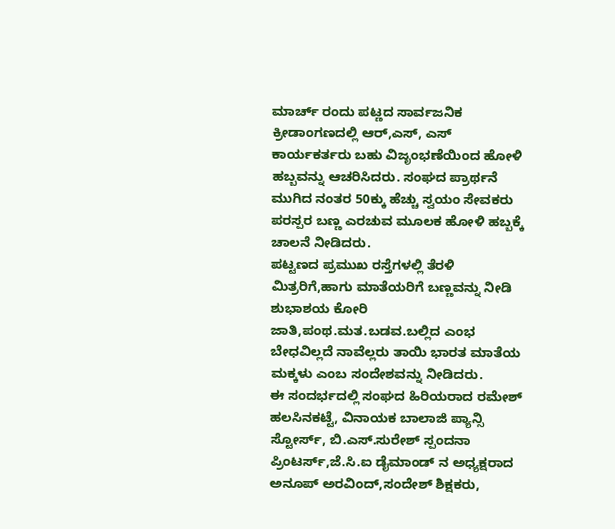ಮಾರ್ಚ್ ರಂದು ಪಟ್ಣದ ಸಾರ್ವಜನಿಕ ಕ್ರೀಡಾಂಗಣದಲ್ಲಿ ಆರ್,ಎಸ್, ಎಸ್ ಕಾರ್ಯಕರ್ತರು ಬಹು ವಿಜೃಂಭಣೆಯಿಂದ ಹೋಳಿ ಹಬ್ಬವನ್ನು ಆಚರಿಸಿದರು. ಸಂಘದ ಪ್ರಾರ್ಥನೆ ಮುಗಿದ ನಂತರ 50ಕ್ಕು ಹೆಚ್ಚು ಸ್ವಯಂ ಸೇವಕರು ಪರಸ್ಪರ ಬಣ್ಣ ಎರಚುವ ಮೂಲಕ ಹೋಳಿ ಹಬ್ಬಕ್ಕೆ ಚಾಲನೆ ನೀಡಿದರು.
ಪಟ್ಟಣದ ಪ್ರಮುಖ ರಸ್ತೆಗಳಲ್ಲಿ ತೆರಳಿ ಮಿತ್ರರಿಗೆ,ಹಾಗು ಮಾತೆಯರಿಗೆ ಬಣ್ಣವನ್ನು ನೀಡಿ ಶುಭಾಶಯ ಕೋರಿ ಜಾತಿ,ಪಂಥ.ಮತ.ಬಡವ.ಬಲ್ಲಿದ ಎಂಭ ಬೇಧವಿಲ್ಲದೆ ನಾವೆಲ್ಲರು ತಾಯಿ ಭಾರತ ಮಾತೆಯ ಮಕ್ಕಳು ಎಂಬ ಸಂದೇಶವನ್ನು ನೀಡಿದರು.
ಈ ಸಂದರ್ಭದಲ್ಲಿ ಸಂಘದ ಹಿರಿಯರಾದ ರಮೇಶ್ ಹಲಸಿನಕಟ್ಟೆ, ವಿನಾಯಕ ಬಾಲಾಜಿ ಪ್ಯಾನ್ಸಿ ಸ್ಟೋರ್ಸ್, ಬಿ.ಎಸ್.ಸುರೇಶ್ ಸ್ಪಂದನಾ ಪ್ರಿಂಟರ್ಸ್,ಜೆ.ಸಿ.ಐ ಡೈಮಾಂಡ್ ನ ಅಧ್ಯಕ್ಷರಾದ ಅನೂಪ್ ಅರವಿಂದ್,ಸಂದೇಶ್ ಶಿಕ್ಷಕರು,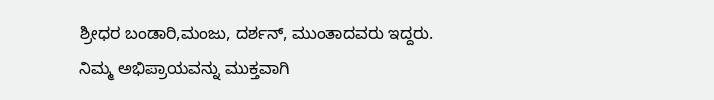ಶ್ರೀಧರ ಬಂಡಾರಿ,ಮಂಜು, ದರ್ಶನ್, ಮುಂತಾದವರು ಇದ್ದರು.
ನಿಮ್ಮ ಅಭಿಪ್ರಾಯವನ್ನು ಮುಕ್ತವಾಗಿ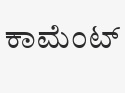ಕಾಮೆಂಟ್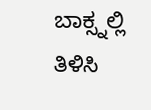ಬಾಕ್ಸ್ನಲ್ಲಿ ತಿಳಿಸಿ